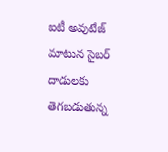ఐటీ అవుటేజ్‌‌ మాటున సైబర్ దాడులకు తెగబడుతున్న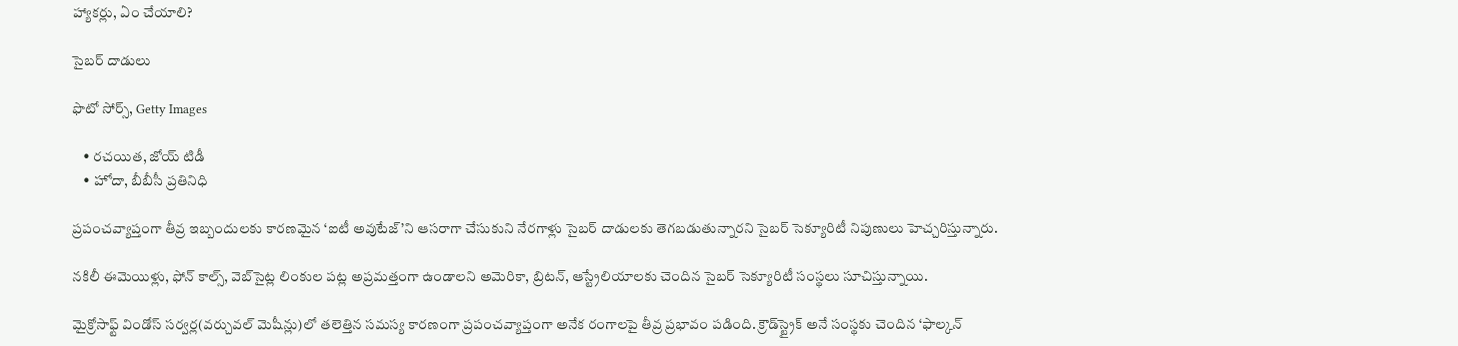హ్యాకర్లు, ఏం చేయాలి?

సైబర్ దాడులు

ఫొటో సోర్స్, Getty Images

    • రచయిత, జోయ్ టిడీ
    • హోదా, బీబీసీ ప్రతినిధి

ప్రపంచవ్యాప్తంగా తీవ్ర ఇబ్బందులకు కారణమైన ‘ఐటీ అవుటేజ్‌’ని ఆసరాగా చేసుకుని నేరగాళ్లు సైబర్ దాడులకు తెగబడుతున్నారని సైబర్ సెక్యూరిటీ నిపుణులు హెచ్చరిస్తున్నారు.

నకిలీ ఈమెయిళ్లు, ఫోన్ కాల్స్, వెబ్‌సైట్ల లింకుల పట్ల అప్రమత్తంగా ఉండాలని అమెరికా, బ్రిటన్, ఆస్ట్రేలియాలకు చెందిన సైబర్ సెక్యూరిటీ సంస్థలు సూచిస్తున్నాయి.

మైక్రోసాఫ్ట్ విండోస్ సర్వర్ల(వర్చువల్ మెషీన్లు)లో తలెత్తిన సమస్య కారణంగా ప్రపంచవ్యాప్తంగా అనేక రంగాలపై తీవ్ర ప్రభావం పడింది. క్రౌడ్‌స్ట్రైక్ అనే సంస్థకు చెందిన ‘ఫాల్కన్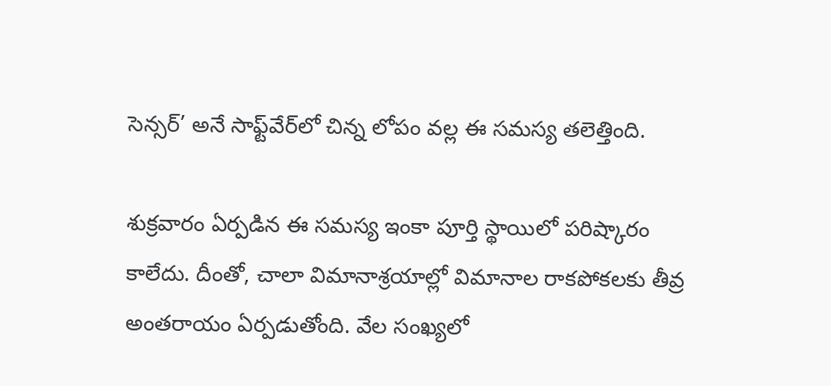సెన్సర్’ అనే సాఫ్ట్‌వేర్‌లో చిన్న లోపం వల్ల ఈ సమస్య తలెత్తింది.

శుక్రవారం ఏర్పడిన ఈ సమస్య ఇంకా పూర్తి స్థాయిలో పరిష్కారం కాలేదు. దీంతో, చాలా విమానాశ్రయాల్లో విమానాల రాకపోకలకు తీవ్ర అంతరాయం ఏర్పడుతోంది. వేల సంఖ్యలో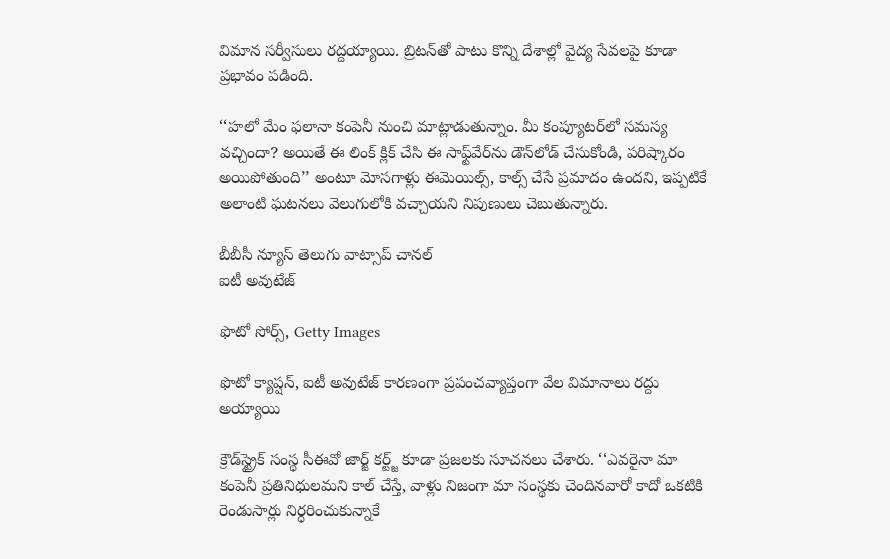విమాన సర్వీసులు రద్దయ్యాయి. బ్రిటన్‌తో పాటు కొన్ని దేశాల్లో వైద్య సేవలపై కూడా ప్రభావం పడింది.

‘‘హలో మేం ఫలానా కంపెనీ నుంచి మాట్లాడుతున్నాం. మీ కంప్యూటర్‌లో సమస్య వచ్చిందా? అయితే ఈ లింక్ క్లిక్ చేసి ఈ సాఫ్ట్‌వేర్‌ను డౌన్‌లోడ్ చేసుకోండి, పరిష్కారం అయిపోతుంది’’ అంటూ మోసగాళ్లు ఈమెయిల్స్, కాల్స్ చేసే ప్రమాదం ఉందని, ఇప్పటికే అలాంటి ఘటనలు వెలుగులోకి వచ్చాయని నిపుణులు చెబుతున్నారు.

బీబీసీ న్యూస్ తెలుగు వాట్సాప్ చానల్
ఐటీ అవుటేజ్

ఫొటో సోర్స్, Getty Images

ఫొటో క్యాప్షన్, ఐటీ అవుటేజ్ కారణంగా ప్రపంచవ్యాప్తంగా వేల విమానాలు రద్దు అయ్యాయి

క్రౌడ్‌స్ట్రైక్ సంస్థ సీఈవో జార్జ్ కర్ట్జ్ కూడా ప్రజలకు సూచనలు చేశారు. ‘‘ఎవరైనా మా కంపెనీ ప్రతినిధులమని కాల్ చేస్తే, వాళ్లు నిజంగా మా సంస్థకు చెందినవారో కాదో ఒకటికి రెండుసార్లు నిర్ధరించుకున్నాకే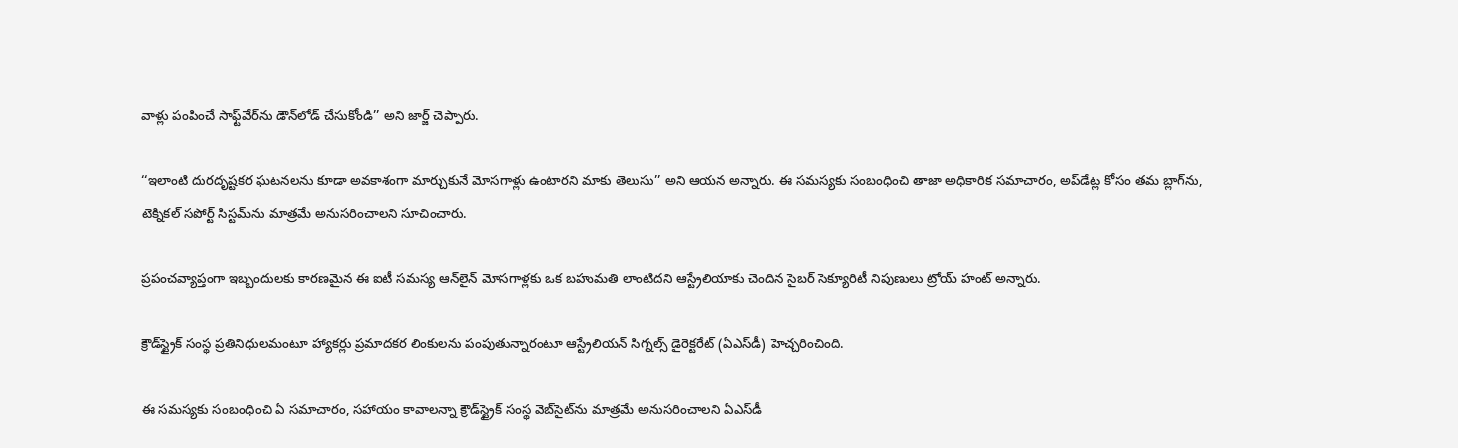వాళ్లు పంపించే సాఫ్ట్‌వేర్‌ను డౌన్‌లోడ్ చేసుకోండి’’ అని జార్జ్ చెప్పారు.

‘‘ఇలాంటి దురదృష్టకర ఘటనలను కూడా అవకాశంగా మార్చుకునే మోసగాళ్లు ఉంటారని మాకు తెలుసు’’ అని ఆయన అన్నారు. ఈ సమస్యకు సంబంధించి తాజా అధికారిక సమాచారం, అప్‌డేట్ల కోసం తమ బ్లాగ్‌ను, టెక్నికల్ సపోర్ట్‌ సిస్టమ్‌ను మాత్రమే అనుసరించాలని సూచించారు.

ప్రపంచవ్యాప్తంగా ఇబ్బందులకు కారణమైన ఈ ఐటీ సమస్య ఆన్‌లైన్ మోసగాళ్లకు ఒక బహుమతి లాంటిదని ఆస్ట్రేలియాకు చెందిన సైబర్ సెక్యూరిటీ నిపుణులు ట్రోయ్ హంట్ అన్నారు.

క్రౌడ్‌స్ట్రైక్ సంస్థ ప్రతినిధులమంటూ హ్యాకర్లు ప్రమాదకర లింకులను పంపుతున్నారంటూ ఆస్ట్రేలియన్ సిగ్నల్స్ డైరెక్టరేట్ (ఏఎస్‌డీ) హెచ్చరించింది.

ఈ సమస్యకు సంబంధించి ఏ సమాచారం, సహాయం కావాలన్నా క్రౌడ్‌స్ట్రైక్ సంస్థ వెబ్‌సై‌ట్‌ను మాత్రమే అనుసరించాలని ఏఎస్‌డీ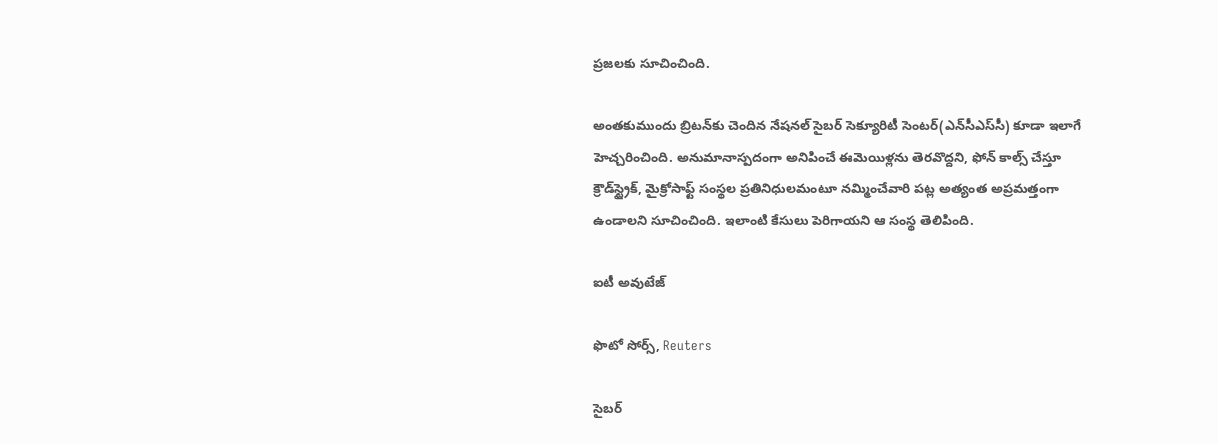ప్రజలకు సూచించింది.

అంతకుముందు బ్రిటన్‌కు చెందిన నేషనల్ సైబర్ సెక్యూరిటీ సెంటర్(ఎన్‌సీఎస్‌సీ) కూడా ఇలాగే హెచ్చరించింది. అనుమానాస్పదంగా అనిపించే ఈమెయిళ్లను తెరవొద్దని, ఫోన్ కాల్స్ చేస్తూ క్రౌడ్‌స్ట్రైక్, మైక్రోసాఫ్ట్‌ సంస్థల ప్రతినిధులమంటూ నమ్మించేవారి పట్ల అత్యంత అప్రమత్తంగా ఉండాలని సూచించింది. ఇలాంటి కేసులు పెరిగాయని ఆ సంస్థ తెలిపింది.

ఐటీ అవుటేజ్

ఫొటో సోర్స్, Reuters

సైబర్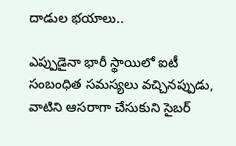దాడుల భయాలు..

ఎప్పుడైనా భారీ స్థాయిలో ఐటీ సంబంధిత సమస్యలు వచ్చినప్పుడు, వాటిని ఆసరాగా చేసుకుని సైబర్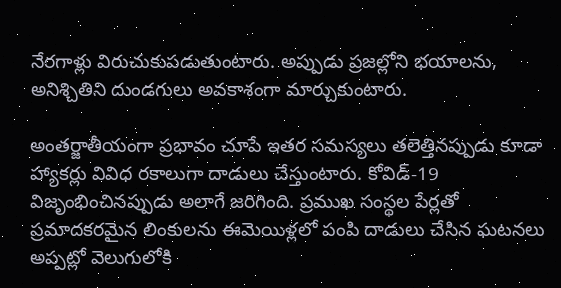నేరగాళ్లు విరుచుకుపడుతుంటారు. అప్పుడు ప్రజల్లోని భయాలను, అనిశ్చితిని దుండగులు అవకాశంగా మార్చుకుంటారు.

అంతర్జాతీయంగా ప్రభావం చూపే ఇతర సమస్యలు తలెత్తినప్పుడు కూడా హ్యాకర్లు వివిధ రకాలుగా దాడులు చేస్తుంటారు. కోవిడ్-19 విజృంభించినప్పుడు అలాగే జరిగింది. ప్రముఖ సంస్థల పేర్లతో ప్రమాదకరమైన లింకులను ఈమెయిళ్లలో పంపి దాడులు చేసిన ఘటనలు అప్పట్లో వెలుగులోకి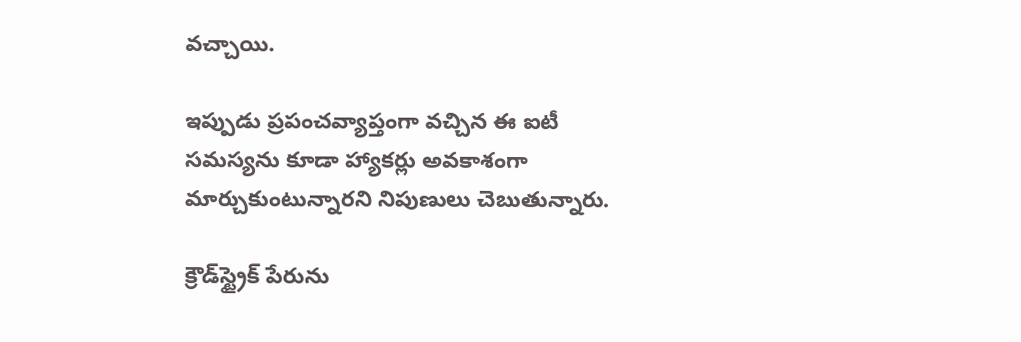వచ్చాయి.

ఇప్పుడు ప్రపంచవ్యాప్తంగా వచ్చిన ఈ ఐటీ సమస్యను కూడా హ్యాకర్లు అవకాశంగా మార్చుకుంటున్నారని నిపుణులు చెబుతున్నారు.

క్రౌడ్‌స్ట్రైక్‌ పేరును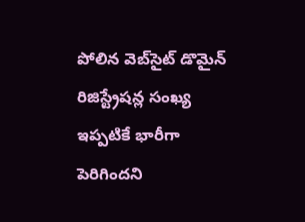పోలిన వెబ్‌సైట్ డొమైన్ రిజిస్ట్రేషన్ల సంఖ్య ఇప్పటికే భారీగా పెరిగిందని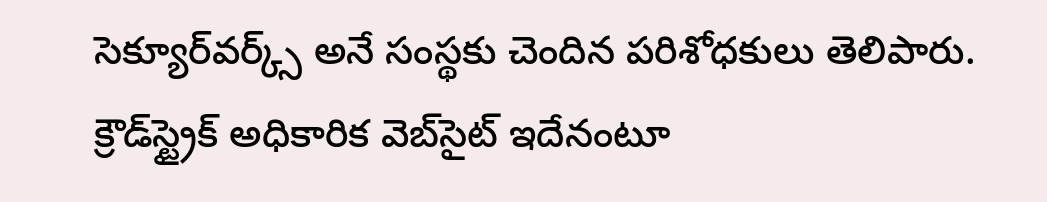సెక్యూర్‌వర్క్స్ అనే సంస్థకు చెందిన పరిశోధకులు తెలిపారు. క్రౌడ్‌స్ట్రైక్ అధికారిక వెబ్‌సైట్ ఇదేనంటూ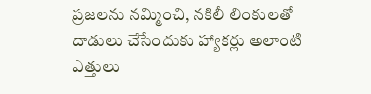ప్రజలను నమ్మించి, నకిలీ లింకులతో దాడులు చేసేందుకు హ్యాకర్లు అలాంటి ఎత్తులు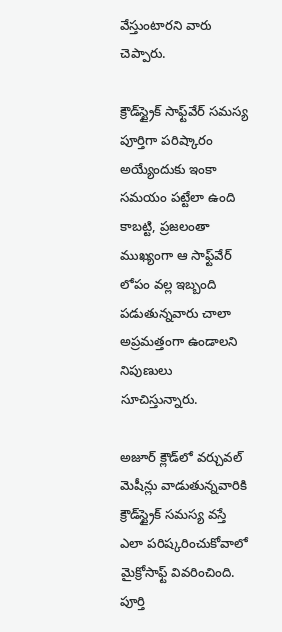వేస్తుంటారని వారు చెప్పారు.

క్రౌడ్‌స్ట్రైక్ సాఫ్ట్‌వేర్ సమస్య పూర్తిగా పరిష్కారం అయ్యేందుకు ఇంకా సమయం పట్టేలా ఉంది కాబట్టి, ప్రజలంతా ముఖ్యంగా ఆ సాఫ్ట్‌వేర్ లోపం వల్ల ఇబ్బంది పడుతున్నవారు చాలా అప్రమత్తంగా ఉండాలని నిపుణులు సూచిస్తున్నారు.

అజూర్‌ క్లౌడ్‌లో వర్చువల్ మెషీన్లు వాడుతున్నవారికి క్రౌడ్‌స్ట్రైక్ సమస్య వస్తే ఎలా పరిష్కరించుకోవాలో మైక్రోసాఫ్ట్ వివరించింది. పూర్తి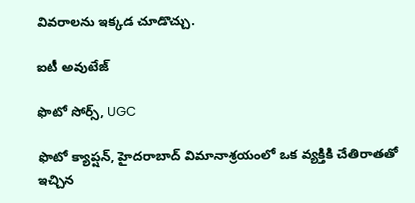వివరాలను ఇక్కడ చూడొచ్చు.

ఐటీ అవుటేజ్

ఫొటో సోర్స్, UGC

ఫొటో క్యాప్షన్, హైదరాబాద్ విమానాశ్రయంలో ఒక వ్యక్తికి చేతిరాతతో ఇచ్చిన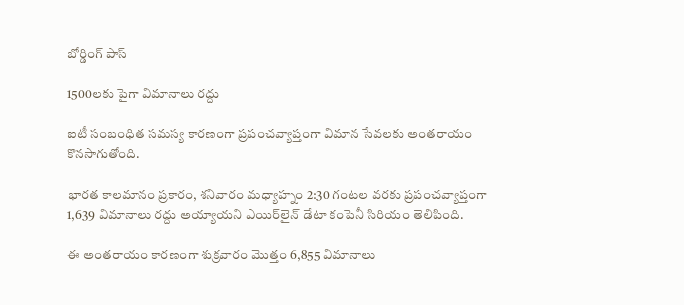బోర్డింగ్ పాస్

1500లకు పైగా విమానాలు రద్దు

ఐటీ సంబంధిత సమస్య కారణంగా ప్రపంచవ్యాప్తంగా విమాన సేవలకు అంతరాయం కొనసాగుతోంది.

భారత కాలమానం ప్రకారం, శనివారం మధ్యాహ్నం 2:30 గంటల వరకు ప్రపంచవ్యాప్తంగా 1,639 విమానాలు రద్దు అయ్యాయని ఎయిర్‌లైన్ డేటా కంపెనీ సిరియం తెలిపింది.

ఈ అంతరాయం కారణంగా శుక్రవారం మొత్తం 6,855 విమానాలు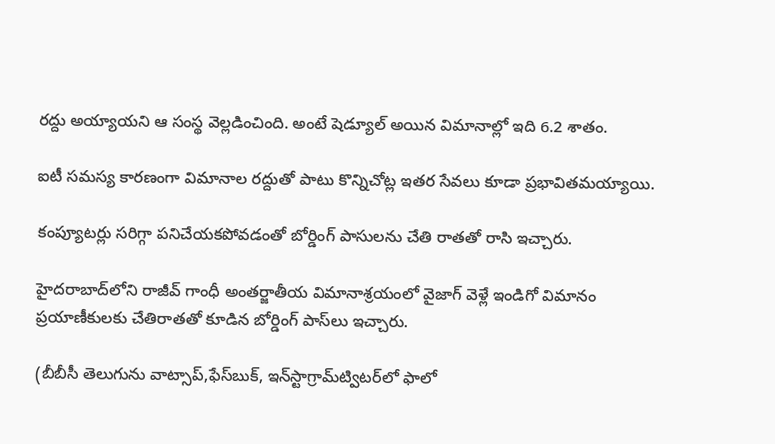రద్దు అయ్యాయని ఆ సంస్థ వెల్లడించింది. అంటే షెడ్యూల్ అయిన విమానాల్లో ఇది 6.2 శాతం.

ఐటీ సమస్య కారణంగా విమానాల రద్దుతో పాటు కొన్నిచోట్ల ఇతర సేవలు కూడా ప్రభావితమయ్యాయి.

కంప్యూటర్లు సరిగ్గా పనిచేయకపోవడంతో బోర్డింగ్ పాసులను చేతి రాతతో రాసి ఇచ్చారు.

హైదరాబాద్‌లోని రాజీవ్ గాంధీ అంతర్జాతీయ విమానాశ్రయంలో వైజాగ్ వెళ్లే ఇండిగో విమానం ప్రయాణీకులకు చేతిరాతతో కూడిన బోర్డింగ్ పాస్‌లు ఇచ్చారు.

(బీబీసీ తెలుగును వాట్సాప్‌,ఫేస్‌బుక్, ఇన్‌స్టాగ్రామ్‌ట్విటర్‌లో ఫాలో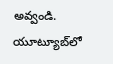అవ్వండి. యూట్యూబ్‌లో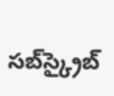సబ్‌స్క్రైబ్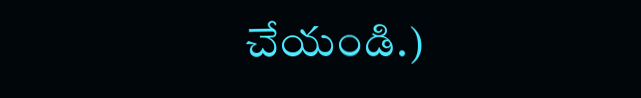చేయండి.)